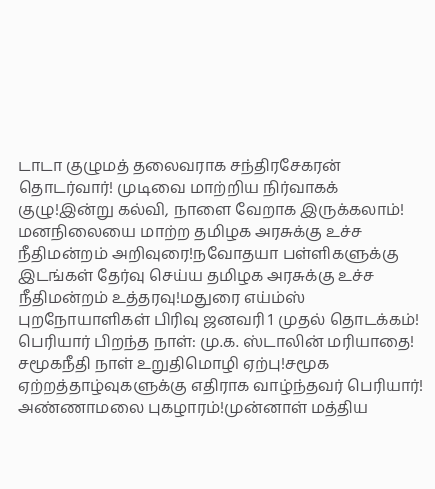டாடா குழுமத் தலைவராக சந்திரசேகரன் தொடர்வார்! முடிவை மாற்றிய நிர்வாகக் குழு!இன்று கல்வி, நாளை வேறாக இருக்கலாம்! மனநிலையை மாற்ற தமிழக அரசுக்கு உச்ச நீதிமன்றம் அறிவுரை!நவோதயா பள்ளிகளுக்கு இடங்கள் தேர்வு செய்ய தமிழக அரசுக்கு உச்ச நீதிமன்றம் உத்தரவு!மதுரை எய்ம்ஸ் புறநோயாளிகள் பிரிவு ஜனவரி 1 முதல் தொடக்கம்! பெரியார் பிறந்த நாள்: மு.க. ஸ்டாலின் மரியாதை! சமூகநீதி நாள் உறுதிமொழி ஏற்பு!சமூக ஏற்றத்தாழ்வுகளுக்கு எதிராக வாழ்ந்தவர் பெரியார்! அண்ணாமலை புகழாரம்!முன்னாள் மத்திய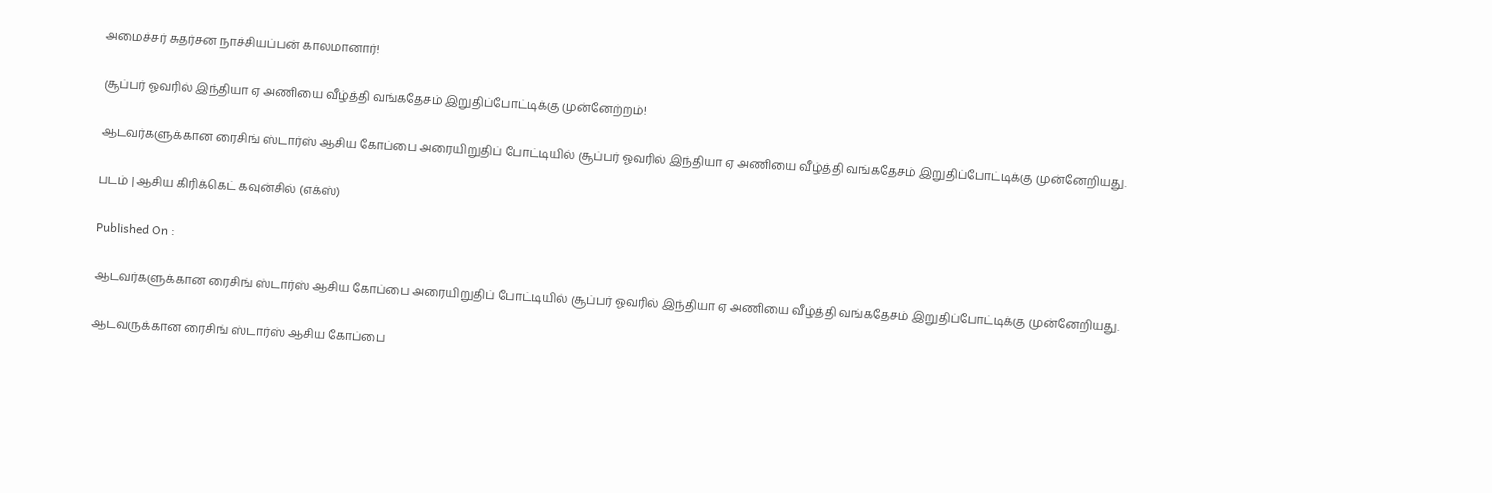அமைச்சர் சுதர்சன நாச்சியப்பன் காலமானார்!

சூப்பர் ஓவரில் இந்தியா ஏ அணியை வீழ்த்தி வங்கதேசம் இறுதிப்போட்டிக்கு முன்னேற்றம்!

ஆடவர்களுக்கான ரைசிங் ஸ்டார்ஸ் ஆசிய கோப்பை அரையிறுதிப் போட்டியில் சூப்பர் ஓவரில் இந்தியா ஏ அணியை வீழ்த்தி வங்கதேசம் இறுதிப்போட்டிக்கு முன்னேறியது.

படம் | ஆசிய கிரிக்கெட் கவுன்சில் (எக்ஸ்)

Published On :

ஆடவர்களுக்கான ரைசிங் ஸ்டார்ஸ் ஆசிய கோப்பை அரையிறுதிப் போட்டியில் சூப்பர் ஓவரில் இந்தியா ஏ அணியை வீழ்த்தி வங்கதேசம் இறுதிப்போட்டிக்கு முன்னேறியது.

ஆடவருக்கான ரைசிங் ஸ்டார்ஸ் ஆசிய கோப்பை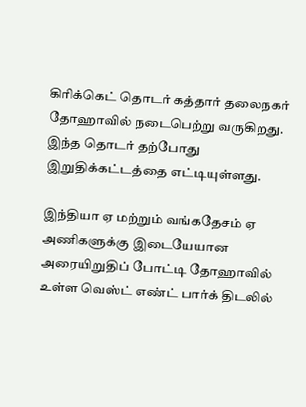கிரிக்கெட் தொடர் கத்தார் தலைநகர் தோஹாவில் நடைபெற்று வருகிறது. இந்த தொடர் தற்போது இறுதிக்கட்டத்தை எட்டியுள்ளது.

இந்தியா ஏ மற்றும் வங்கதேசம் ஏ அணிகளுக்கு இடையேயான அரையிறுதிப் போட்டி தோஹாவில் உள்ள வெஸ்ட் எண்ட் பார்க் திடலில்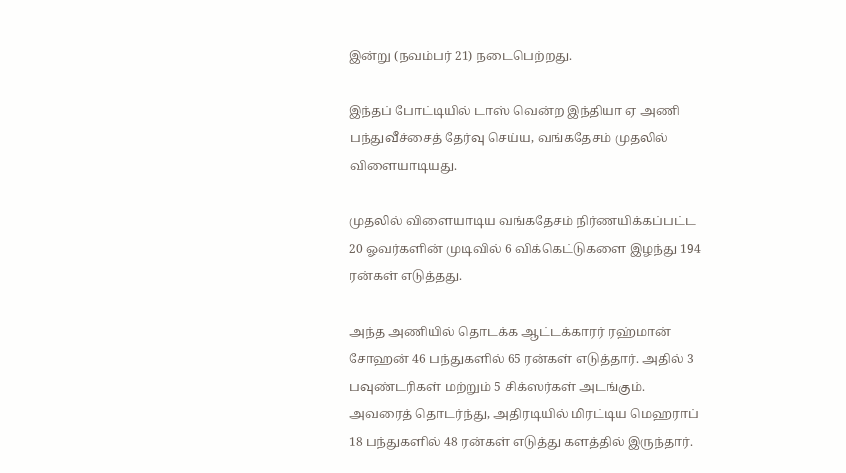இன்று (நவம்பர் 21) நடைபெற்றது.

இந்தப் போட்டியில் டாஸ் வென்ற இந்தியா ஏ அணி பந்துவீச்சைத் தேர்வு செய்ய, வங்கதேசம் முதலில் விளையாடியது.

முதலில் விளையாடிய வங்கதேசம் நிர்ணயிக்கப்பட்ட 20 ஓவர்களின் முடிவில் 6 விக்கெட்டுகளை இழந்து 194 ரன்கள் எடுத்தது.

அந்த அணியில் தொடக்க ஆட்டக்காரர் ரஹ்மான் சோஹன் 46 பந்துகளில் 65 ரன்கள் எடுத்தார். அதில் 3 பவுண்டரிகள் மற்றும் 5 சிக்ஸர்கள் அடங்கும். அவரைத் தொடர்ந்து, அதிரடியில் மிரட்டிய மெஹராப் 18 பந்துகளில் 48 ரன்கள் எடுத்து களத்தில் இருந்தார்.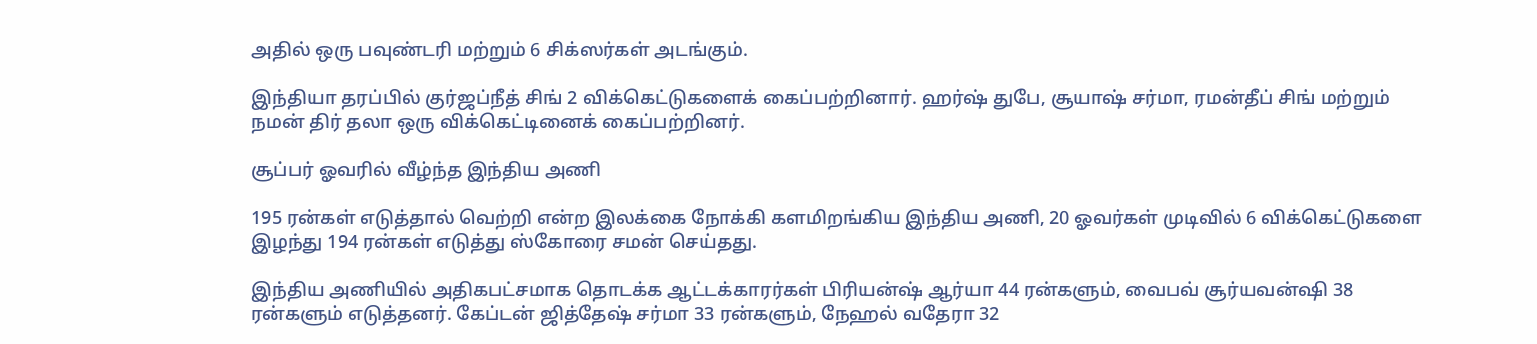அதில் ஒரு பவுண்டரி மற்றும் 6 சிக்ஸர்கள் அடங்கும்.

இந்தியா தரப்பில் குர்ஜப்நீத் சிங் 2 விக்கெட்டுகளைக் கைப்பற்றினார். ஹர்ஷ் துபே, சூயாஷ் சர்மா, ரமன்தீப் சிங் மற்றும் நமன் திர் தலா ஒரு விக்கெட்டினைக் கைப்பற்றினர்.

சூப்பர் ஓவரில் வீழ்ந்த இந்திய அணி

195 ரன்கள் எடுத்தால் வெற்றி என்ற இலக்கை நோக்கி களமிறங்கிய இந்திய அணி, 20 ஓவர்கள் முடிவில் 6 விக்கெட்டுகளை இழந்து 194 ரன்கள் எடுத்து ஸ்கோரை சமன் செய்தது.

இந்திய அணியில் அதிகபட்சமாக தொடக்க ஆட்டக்காரர்கள் பிரியன்ஷ் ஆர்யா 44 ரன்களும், வைபவ் சூர்யவன்ஷி 38 ரன்களும் எடுத்தனர். கேப்டன் ஜித்தேஷ் சர்மா 33 ரன்களும், நேஹல் வதேரா 32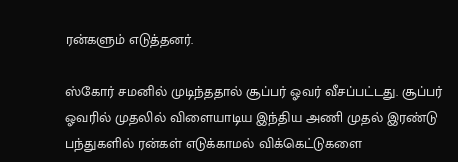ரன்களும் எடுத்தனர்.

ஸ்கோர் சமனில் முடிந்ததால் சூப்பர் ஓவர் வீசப்பட்டது. சூப்பர் ஓவரில் முதலில் விளையாடிய இந்திய அணி முதல் இரண்டு பந்துகளில் ரன்கள் எடுக்காமல் விக்கெட்டுகளை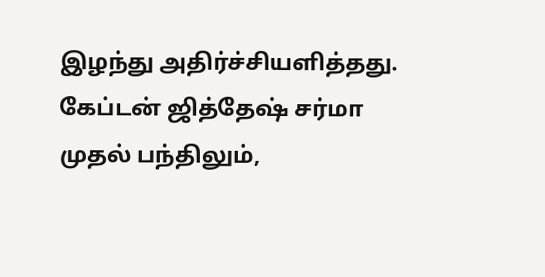இழந்து அதிர்ச்சியளித்தது. கேப்டன் ஜித்தேஷ் சர்மா முதல் பந்திலும்,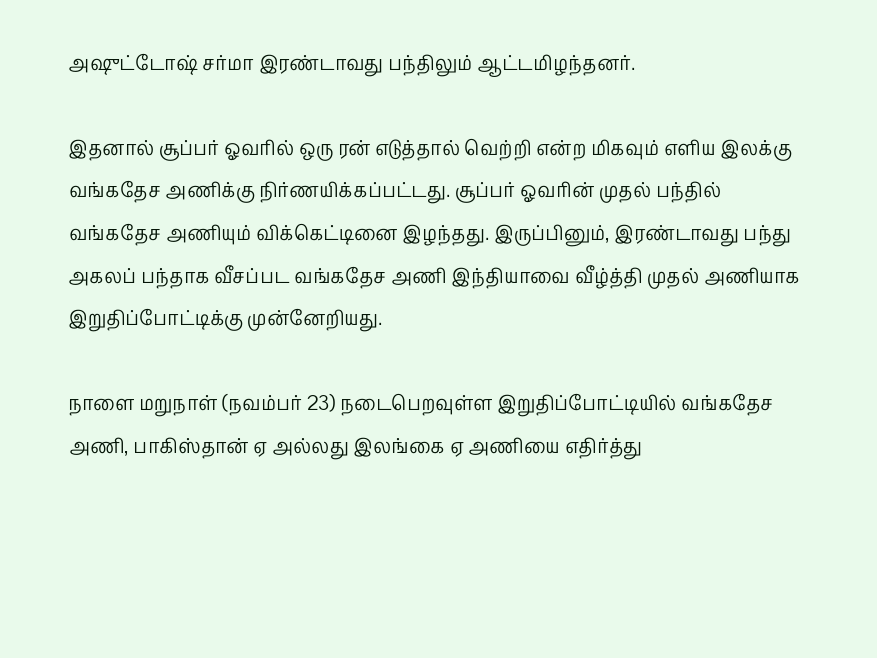அஷுட்டோஷ் சர்மா இரண்டாவது பந்திலும் ஆட்டமிழந்தனர்.

இதனால் சூப்பர் ஓவரில் ஒரு ரன் எடுத்தால் வெற்றி என்ற மிகவும் எளிய இலக்கு வங்கதேச அணிக்கு நிர்ணயிக்கப்பட்டது. சூப்பர் ஓவரின் முதல் பந்தில் வங்கதேச அணியும் விக்கெட்டினை இழந்தது. இருப்பினும், இரண்டாவது பந்து அகலப் பந்தாக வீசப்பட வங்கதேச அணி இந்தியாவை வீழ்த்தி முதல் அணியாக இறுதிப்போட்டிக்கு முன்னேறியது.

நாளை மறுநாள் (நவம்பர் 23) நடைபெறவுள்ள இறுதிப்போட்டியில் வங்கதேச அணி, பாகிஸ்தான் ஏ அல்லது இலங்கை ஏ அணியை எதிர்த்து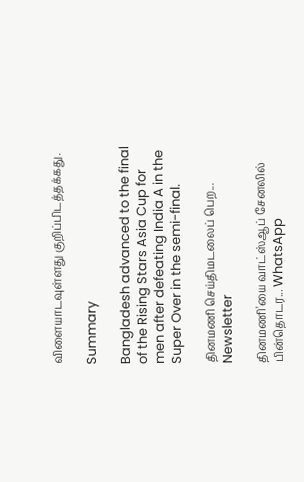விளையாடவுள்ளது குறிப்பிடத்தக்கது.

Summary

Bangladesh advanced to the final of the Rising Stars Asia Cup for men after defeating India A in the Super Over in the semi-final.

தினமணி செய்திமடலைப் பெற... Newsletter

தினமணி'யை வாட்ஸ்ஆப் சேனலில் பின்தொடர... WhatsApp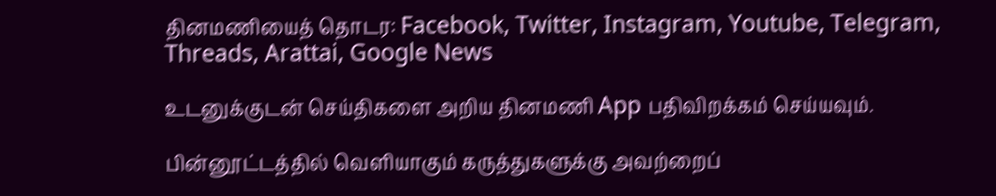தினமணியைத் தொடர: Facebook, Twitter, Instagram, Youtube, Telegram, Threads, Arattai, Google News

உடனுக்குடன் செய்திகளை அறிய தினமணி App பதிவிறக்கம் செய்யவும்.

பின்னூட்டத்தில் வெளியாகும் கருத்துகளுக்கு அவற்றைப்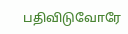பதிவிடுவோரே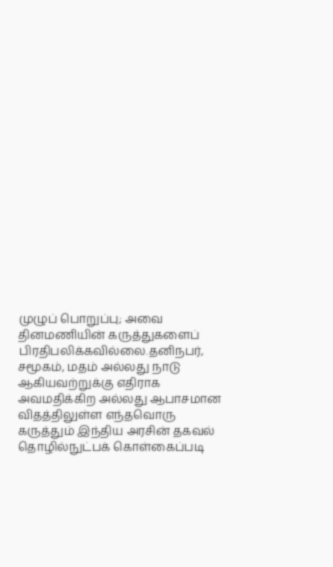முழுப் பொறுப்பு; அவை தினமணியின் கருத்துகளைப் பிரதிபலிக்கவில்லை.தனிநபர், சமூகம், மதம் அல்லது நாடு ஆகியவற்றுக்கு எதிராக அவமதிக்கிற அல்லது ஆபாசமான விதத்திலுள்ள எந்தவொரு கருத்தும் இந்திய அரசின் தகவல் தொழில்நுட்பக் கொள்கைப்படி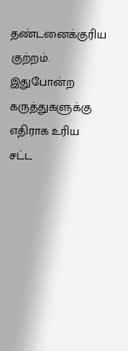தண்டனைக்குரிய குற்றம். இதுபோன்ற கருத்துகளுக்கு எதிராக உரிய சட்ட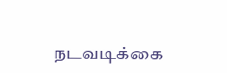நடவடிக்கை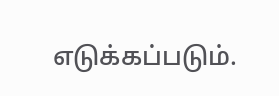எடுக்கப்படும்.